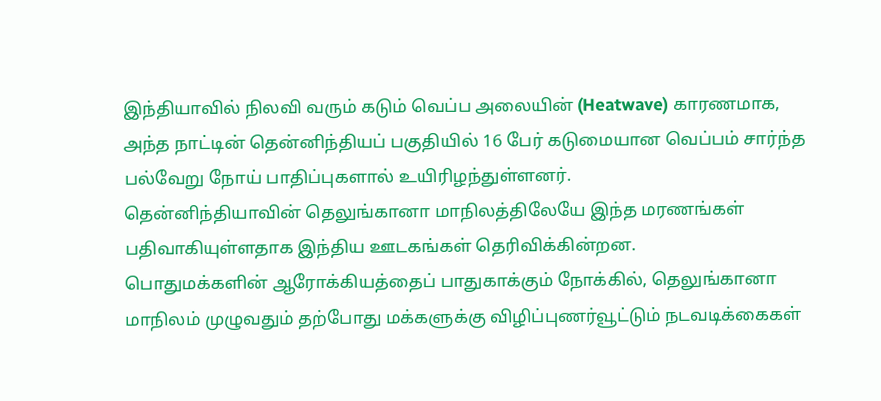இந்தியாவில் நிலவி வரும் கடும் வெப்ப அலையின் (Heatwave) காரணமாக, அந்த நாட்டின் தென்னிந்தியப் பகுதியில் 16 பேர் கடுமையான வெப்பம் சார்ந்த பல்வேறு நோய் பாதிப்புகளால் உயிரிழந்துள்ளனர்.
தென்னிந்தியாவின் தெலுங்கானா மாநிலத்திலேயே இந்த மரணங்கள் பதிவாகியுள்ளதாக இந்திய ஊடகங்கள் தெரிவிக்கின்றன.
பொதுமக்களின் ஆரோக்கியத்தைப் பாதுகாக்கும் நோக்கில், தெலுங்கானா மாநிலம் முழுவதும் தற்போது மக்களுக்கு விழிப்புணர்வூட்டும் நடவடிக்கைகள்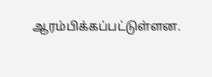ஆரம்பிக்கப்பட்டுள்ளன.